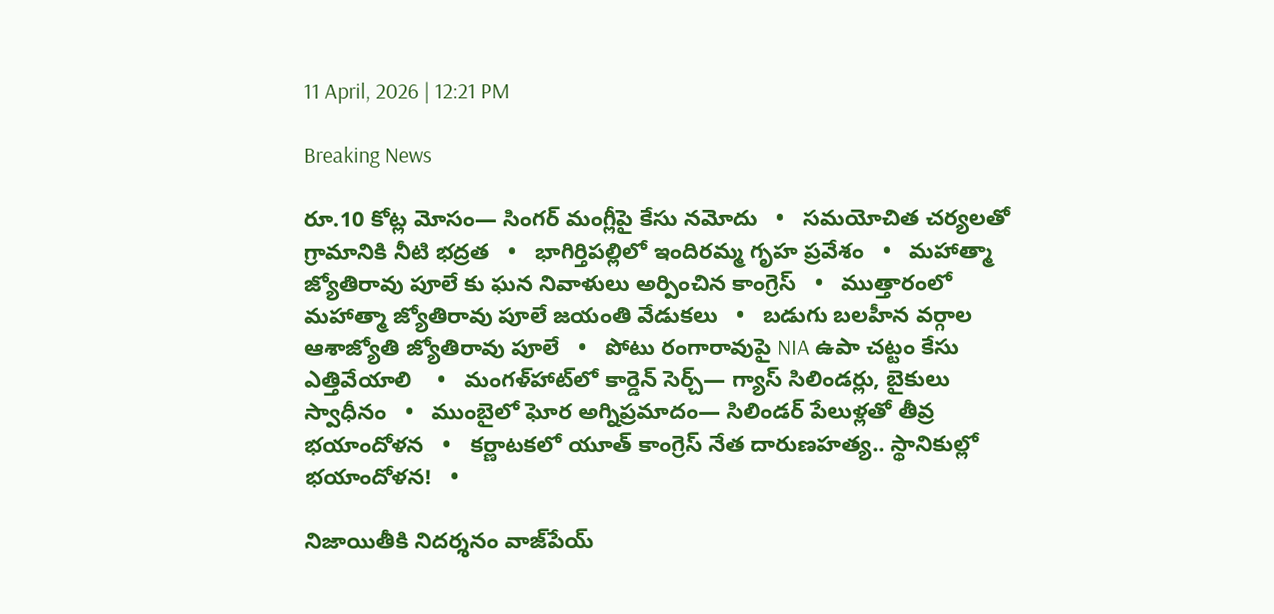11 April, 2026 | 12:21 PM

Breaking News

రూ.10 కోట్ల మోసం— సింగర్‌ మంగ్లీపై కేసు నమోదు   •   సమయోచిత చర్యలతో గ్రామానికి నీటి భద్రత   •   భాగిర్తిపల్లిలో ఇందిరమ్మ గృహ ప్రవేశం   •   మహాత్మా జ్యోతిరావు పూలే కు ఘన నివాళులు అర్పించిన కాంగ్రెస్   •   ముత్తారంలో మహాత్మా జ్యోతిరావు పూలే జయంతి వేడుకలు   •   బడుగు బలహీన వర్గాల ఆశాజ్యోతి జ్యోతిరావు పూలే   •   పోటు రంగారావుపై NIA ఉపా చట్టం కేసు ఎత్తివేయాలి ‌‌   •   మంగళ్‌హాట్‌లో కార్డెన్ సెర్చ్— గ్యాస్ సిలిండర్లు, బైకులు స్వాధీనం   •   ముంబైలో ఘోర అగ్నిప్రమాదం— సిలిండర్ పేలుళ్లతో తీవ్ర భయాందోళన   •   కర్ణాటకలో యూత్ కాంగ్రెస్‌ నేత దారుణహత్య.. స్థానికుల్లో భయాందోళన!   •

నిజాయితీకి నిదర్శనం వాజ్‌పేయ్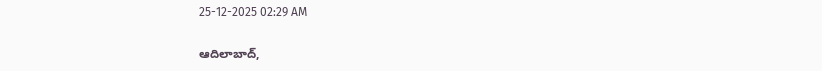25-12-2025 02:29 AM

ఆదిలాబాద్,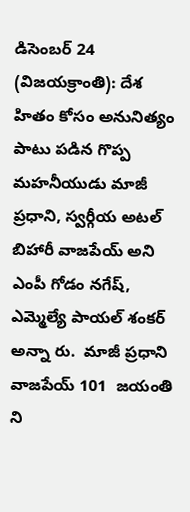డిసెంబర్ 24 (విజయక్రాంతి): దేశ హితం కోసం అనునిత్యం పాటు పడిన గొప్ప మహనీయుడు మాజీ ప్రధాని, స్వర్గీయ అటల్ బిహారీ వాజపేయ్ అని ఎంపీ గోడం నగేష్, ఎమ్మెల్యే పాయల్ శంకర్ అన్నా రు.  మాజీ ప్రధాని వాజపేయ్ 101  జయంతి ని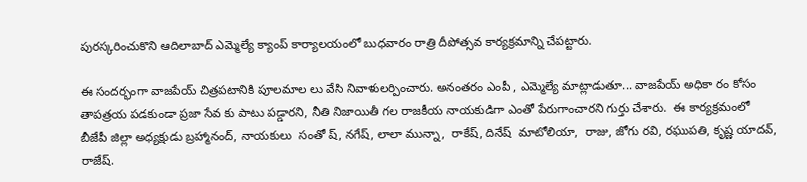పురస్కరించుకొని ఆదిలాబాద్ ఎమ్మెల్యే క్యాంప్ కార్యాలయంలో బుధవారం రాత్రి దీపోత్సవ కార్యక్రమాన్ని చేపట్టారు.

ఈ సందర్భంగా వాజపేయ్ చిత్రపటానికి పూలమాల లు వేసి నివాళులర్పించారు. అనంతరం ఎంపీ , ఎమ్మెల్యే మాట్లాడుతూ... వాజపేయ్ అధికా రం కోసం తాపత్రయ పడకుండా ప్రజా సేవ కు పాటు పడ్డారని, నీతి నిజాయితీ గల రాజకీయ నాయకుడిగా ఎంతో పేరుగాంచారని గుర్తు చేశారు.  ఈ కార్యక్రమంలో బీజేపీ జిల్లా అధ్యక్షుడు బ్రహ్మానంద్, నాయకులు  సంతో ష్, నగేష్, లాలా మున్నా,  రాకేష్, దినేష్  మాటోలియా,  రాజు, జోగు రవి, రఘుపతి, కృష్ణ యాదవ్, రాజేష్.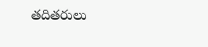తదితరులు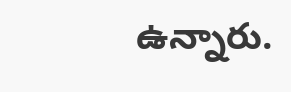ఉన్నారు.